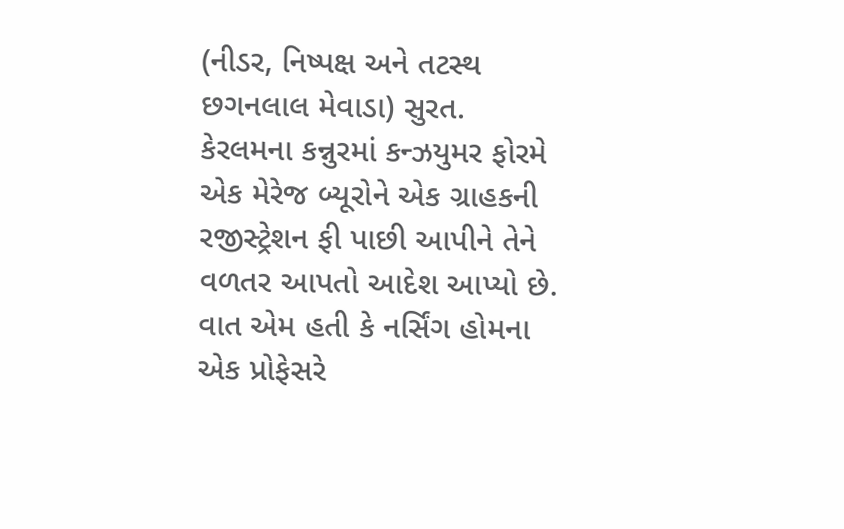(નીડર, નિષ્પક્ષ અને તટસ્થ છગનલાલ મેવાડા) સુરત.
કેરલમના કન્નુરમાં કન્ઝયુમર ફોરમે એક મેરેજ બ્યૂરોને એક ગ્રાહકની રજીસ્ટ્રેશન ફી પાછી આપીને તેને વળતર આપતો આદેશ આપ્યો છે. વાત એમ હતી કે નર્સિંગ હોમના એક પ્રોફેસરે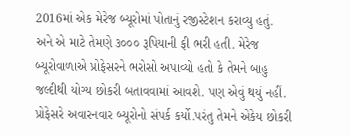2016માં એક મેરેજ બ્યૂરોમાં પોતાનું રજીસ્ટેશન કરાવ્યુ હતું.
અને એ માટે તેમણે ૩૦૦૦ રૂપિયાની ફી ભરી હતી. મેરેજ બ્યૂરોવાળાએ પ્રોફેસરને ભરોસો અપાવ્યો હતો કે તેમને બાહુ જલ્દીથી યોગ્ય છોકરી બતાવવામાં આવશે. પણ એવું થયું નહીં. પ્રોફેસરે અવારનવાર બ્યૂરોનો સંપર્ક કર્યો.પરંતુ તેમને એકેય છોકરી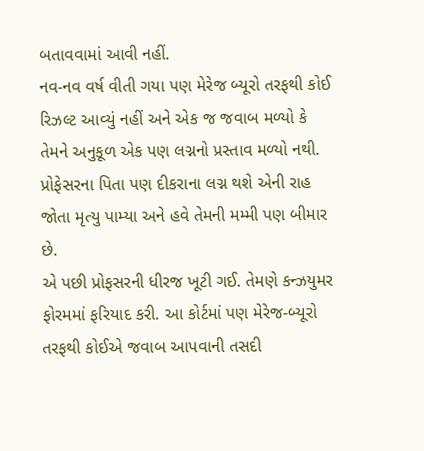બતાવવામાં આવી નહીં.
નવ-નવ વર્ષ વીતી ગયા પણ મેરેજ બ્યૂરો તરફથી કોઈ રિઝલ્ટ આવ્યું નહીં અને એક જ જવાબ મળ્યો કે તેમને અનુકૂળ એક પણ લગ્નનો પ્રસ્તાવ મળ્યો નથી. પ્રોફેસરના પિતા પણ દીકરાના લગ્ન થશે એની રાહ જોતા મૃત્યુ પામ્યા અને હવે તેમની મમ્મી પણ બીમાર છે.
એ પછી પ્રોફસરની ધીરજ ખૂટી ગઈ. તેમણે કન્ઝયુમર ફોરમમાં ફરિયાદ કરી. આ કોર્ટમાં પણ મેરેજ-બ્યૂરો તરફથી કોઈએ જવાબ આપવાની તસદી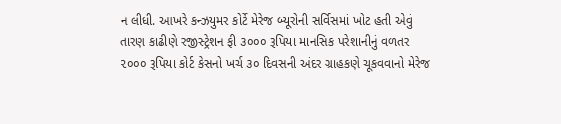ન લીધી. આખરે કન્ઝયુમર કોર્ટે મેરેજ બ્યૂરોની સર્વિસમાં ખોટ હતી એવું તારણ કાઢીણે રજીસ્ટ્રેશન ફી ૩૦૦૦ રૂપિયા માનસિક પરેશાનીનું વળતર ૨૦૦૦ રૂપિયા કોર્ટ કેસનો ખર્ચ ૩૦ દિવસની અંદર ગ્રાહકણે ચૂકવવાનો મેરેજ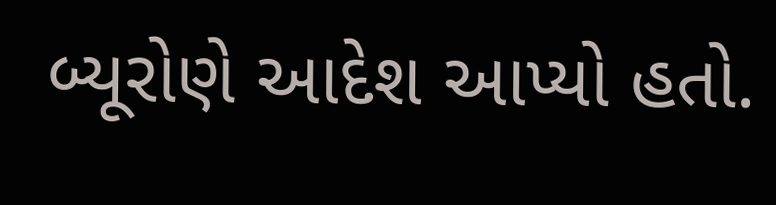બ્યૂરોણે આદેશ આપ્યો હતો.